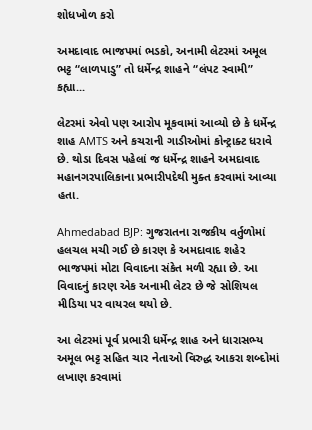શોધખોળ કરો

અમદાવાદ ભાજપમાં ભડકો, અનામી લેટરમાં અમૂલ ભટ્ટ “લાળપાડુ” તો ધર્મેન્દ્ર શાહને “લંપટ સ્વામી” કહ્યા...

લેટરમાં એવો પણ આરોપ મૂકવામાં આવ્યો છે કે ધર્મેન્દ્ર શાહ AMTS અને કચરાની ગાડીઓમાં કોન્ટ્રાક્ટ ધરાવે છે. થોડા દિવસ પહેલાં જ ધર્મેન્દ્ર શાહને અમદાવાદ મહાનગરપાલિકાના પ્રભારીપદેથી મુક્ત કરવામાં આવ્યા હતા.

Ahmedabad BJP: ગુજરાતના રાજકીય વર્તુળોમાં હલચલ મચી ગઈ છે કારણ કે અમદાવાદ શહેર ભાજપમાં મોટા વિવાદના સંકેત મળી રહ્યા છે. આ વિવાદનું કારણ એક અનામી લેટર છે જે સોશિયલ મીડિયા પર વાયરલ થયો છે.

આ લેટરમાં પૂર્વ પ્રભારી ધર્મેન્દ્ર શાહ અને ધારાસભ્ય અમૂલ ભટ્ટ સહિત ચાર નેતાઓ વિરુદ્ધ આકરા શબ્દોમાં લખાણ કરવામાં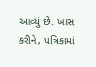આવ્યું છે. ખાસ કરીને, પત્રિકામાં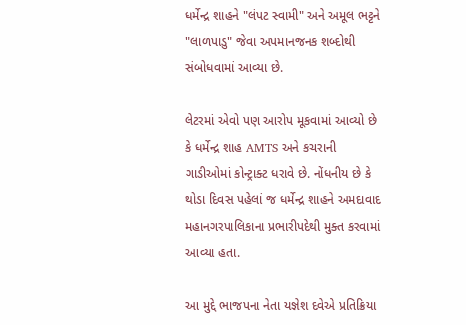ધર્મેન્દ્ર શાહને "લંપટ સ્વામી" અને અમૂલ ભટ્ટને "લાળપાડુ" જેવા અપમાનજનક શબ્દોથી સંબોધવામાં આવ્યા છે.

લેટરમાં એવો પણ આરોપ મૂકવામાં આવ્યો છે કે ધર્મેન્દ્ર શાહ AMTS અને કચરાની ગાડીઓમાં કોન્ટ્રાક્ટ ધરાવે છે. નોંધનીય છે કે થોડા દિવસ પહેલાં જ ધર્મેન્દ્ર શાહને અમદાવાદ મહાનગરપાલિકાના પ્રભારીપદેથી મુક્ત કરવામાં આવ્યા હતા.

આ મુદ્દે ભાજપના નેતા યજ્ઞેશ દવેએ પ્રતિક્રિયા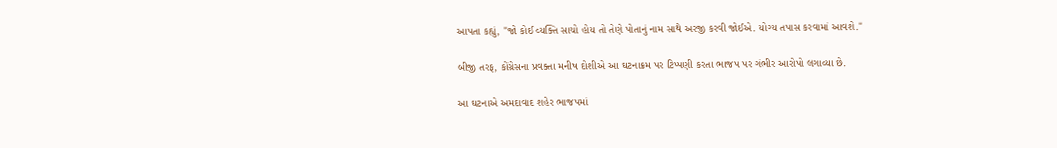આપતા કહ્યું, "જો કોઈ વ્યક્તિ સાચો હોય તો તેણે પોતાનું નામ સાથે અરજી કરવી જોઈએ. યોગ્ય તપાસ કરવામાં આવશે."

બીજી તરફ, કોંગ્રેસના પ્રવક્તા મનીષ દોશીએ આ ઘટનાક્રમ પર ટિપ્પણી કરતા ભાજપ પર ગંભીર આરોપો લગાવ્યા છે.

આ ઘટનાએ અમદાવાદ શહેર ભાજપમાં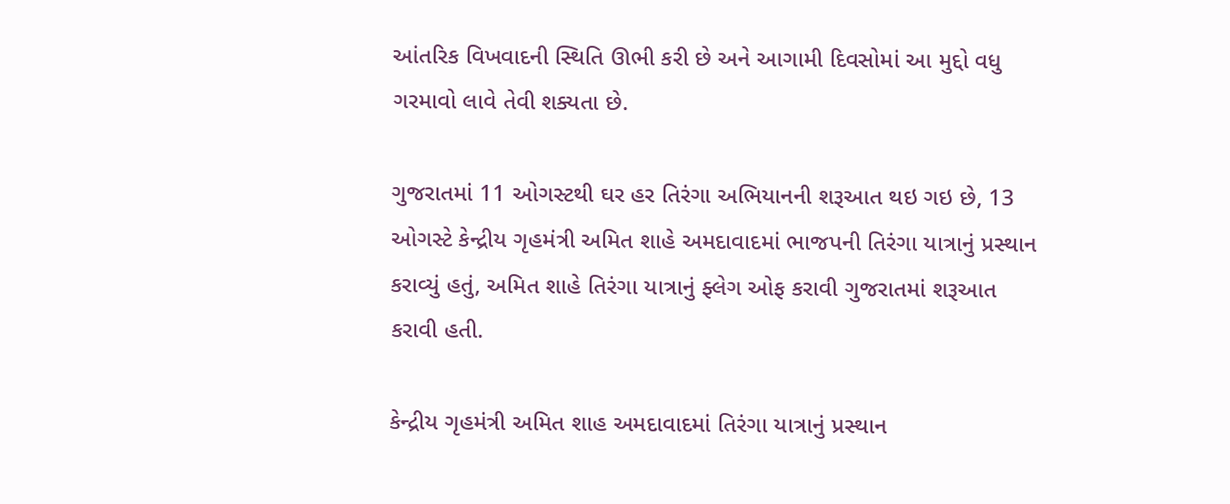આંતરિક વિખવાદની સ્થિતિ ઊભી કરી છે અને આગામી દિવસોમાં આ મુદ્દો વધુ ગરમાવો લાવે તેવી શક્યતા છે.

ગુજરાતમાં 11 ઓગસ્ટથી ઘર હર તિરંગા અભિયાનની શરૂઆત થઇ ગઇ છે, 13 ઓગસ્ટે કેન્દ્રીય ગૃહમંત્રી અમિત શાહે અમદાવાદમાં ભાજપની તિરંગા યાત્રાનું પ્રસ્થાન કરાવ્યું હતું, અમિત શાહે તિરંગા યાત્રાનું ફ્લેગ ઓફ કરાવી ગુજરાતમાં શરૂઆત કરાવી હતી.

કેન્દ્રીય ગૃહમંત્રી અમિત શાહ અમદાવાદમાં તિરંગા યાત્રાનું પ્રસ્થાન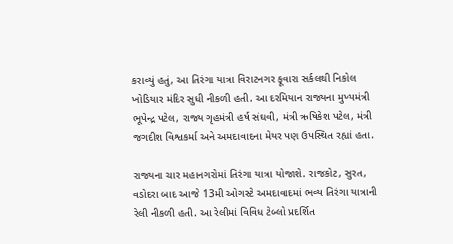કરાવ્યું હતું, આ તિરંગા યાત્રા વિરાટનગર ફૂવારા સર્કલથી નિકોલ ખોડિયાર મંદિર સુધી નીકળી હતી. આ દરમિયાન રાજ્યના મુખ્યમંત્રી ભૂપેન્દ્ર પટેલ, રાજ્ય ગૃહમંત્રી હર્ષ સંઘવી, મંત્રી ઋષિકેશ પટેલ, મંત્રી જગદીશ વિશ્વકર્મા અને અમદાવાદના મેયર પણ ઉપસ્થિત રહ્યાં હતા.

રાજ્યના ચાર મહાનગરોમાં તિરંગા યાત્રા યોજાશે. રાજકોટ, સુરત, વડોદરા બાદ આજે 13મી ઓગસ્ટે અમદાવાદમાં ભવ્ય તિરંગા યાત્રાની રેલી નીકળી હતી. આ રેલીમાં વિવિધ ટેબ્લો પ્રદર્શિત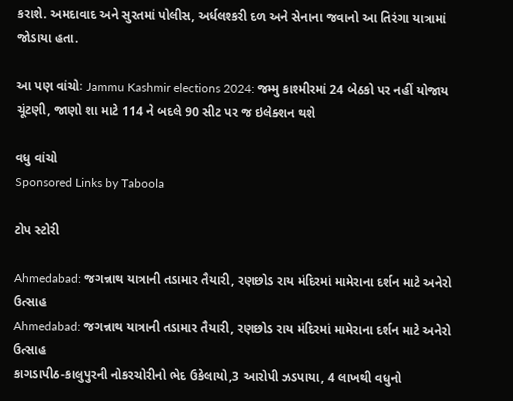કરાશે. અમદાવાદ અને સુરતમાં પોલીસ, અર્ધલશ્કરી દળ અને સેનાના જવાનો આ તિરંગા યાત્રામાં જોડાયા હતા.

આ પણ વાંચોઃ Jammu Kashmir elections 2024: જમ્મુ કાશ્મીરમાં 24 બેઠકો પર નહીં યોજાય ચૂંટણી, જાણો શા માટે 114 ને બદલે 90 સીટ પર જ ઇલેક્શન થશે

વધુ વાંચો
Sponsored Links by Taboola

ટોપ સ્ટોરી

Ahmedabad: જગન્નાથ યાત્રાની તડામાર તૈયારી, રણછોડ રાય મંદિરમાં મામેરાના દર્શન માટે અનેરો ઉત્સાહ
Ahmedabad: જગન્નાથ યાત્રાની તડામાર તૈયારી, રણછોડ રાય મંદિરમાં મામેરાના દર્શન માટે અનેરો ઉત્સાહ
કાગડાપીઠ-કાલુપુરની નોકરચોરીનો ભેદ ઉકેલાયો,3 આરોપી ઝડપાયા, 4 લાખથી વધુનો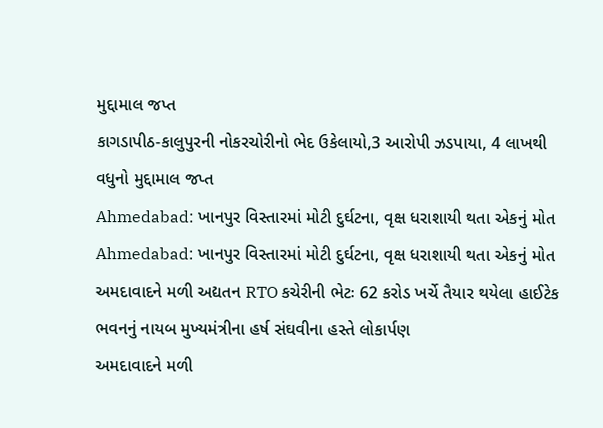મુદ્દામાલ જપ્ત
કાગડાપીઠ-કાલુપુરની નોકરચોરીનો ભેદ ઉકેલાયો,3 આરોપી ઝડપાયા, 4 લાખથી વધુનો મુદ્દામાલ જપ્ત
Ahmedabad: ખાનપુર વિસ્તારમાં મોટી દુર્ઘટના, વૃક્ષ ધરાશાયી થતા એકનું મોત
Ahmedabad: ખાનપુર વિસ્તારમાં મોટી દુર્ઘટના, વૃક્ષ ધરાશાયી થતા એકનું મોત
અમદાવાદને મળી અદ્યતન RTO કચેરીની ભેટઃ 62 કરોડ ખર્ચે તૈયાર થયેલા હાઈટેક ભવનનું નાયબ મુખ્યમંત્રીના હર્ષ સંઘવીના હસ્તે લોકાર્પણ
અમદાવાદને મળી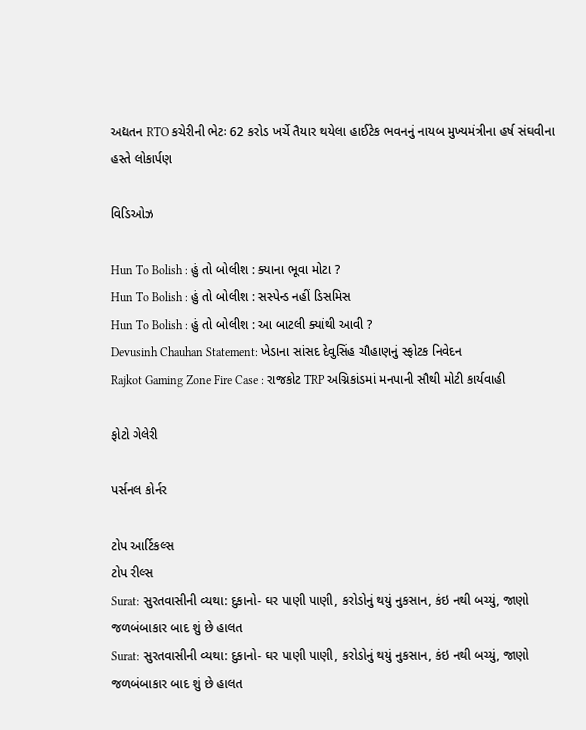અદ્યતન RTO કચેરીની ભેટઃ 62 કરોડ ખર્ચે તૈયાર થયેલા હાઈટેક ભવનનું નાયબ મુખ્યમંત્રીના હર્ષ સંઘવીના હસ્તે લોકાર્પણ

વિડિઓઝ

Hun To Bolish : હું તો બોલીશ : ક્યાના ભૂવા મોટા ?
Hun To Bolish : હું તો બોલીશ : સસ્પેન્ડ નહીં ડિસમિસ
Hun To Bolish : હું તો બોલીશ : આ બાટલી ક્યાંથી આવી ?
Devusinh Chauhan Statement: ખેડાના સાંસદ દેવુસિંહ ચૌહાણનું સ્ફોટક નિવેદન
Rajkot Gaming Zone Fire Case : રાજકોટ TRP અગ્નિકાંડમાં મનપાની સૌથી મોટી કાર્યવાહી

ફોટો ગેલેરી

પર્સનલ કોર્નર

ટોપ આર્ટિકલ્સ
ટોપ રીલ્સ
Surat: સુરતવાસીની વ્યથા: દુકાનો- ઘર પાણી પાણી, કરોડોનું થયું નુકસાન, કંઇ નથી બચ્યું, જાણો જળબંબાકાર બાદ શું છે હાલત
Surat: સુરતવાસીની વ્યથા: દુકાનો- ઘર પાણી પાણી, કરોડોનું થયું નુકસાન, કંઇ નથી બચ્યું, જાણો જળબંબાકાર બાદ શું છે હાલત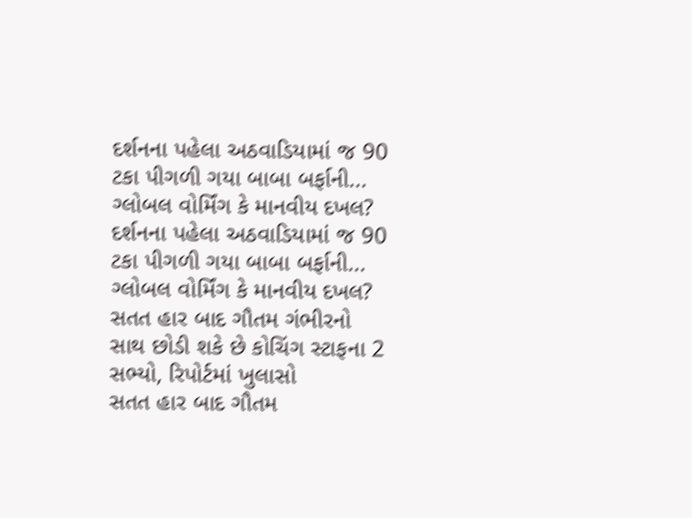દર્શનના પહેલા અઠવાડિયામાં જ 90 ટકા પીગળી ગયા બાબા બર્ફાની... ગ્લોબલ વોર્મિંગ કે માનવીય દખલ?
દર્શનના પહેલા અઠવાડિયામાં જ 90 ટકા પીગળી ગયા બાબા બર્ફાની... ગ્લોબલ વોર્મિંગ કે માનવીય દખલ?
સતત હાર બાદ ગૌતમ ગંભીરનો સાથ છોડી શકે છે કોચિંગ સ્ટાફના 2 સભ્યો, રિપોર્ટમાં ખુલાસો
સતત હાર બાદ ગૌતમ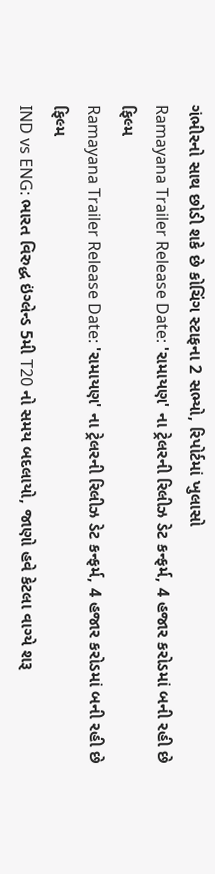ગંભીરનો સાથ છોડી શકે છે કોચિંગ સ્ટાફના 2 સભ્યો, રિપોર્ટમાં ખુલાસો
Ramayana Trailer Release Date: 'રામાયણ' ના ટ્રેલરની રિલીઝ ડેટ કન્ફર્મ, 4 હજાર કરોડમાં બની રહી છે ફિલ્મ
Ramayana Trailer Release Date: 'રામાયણ' ના ટ્રેલરની રિલીઝ ડેટ કન્ફર્મ, 4 હજાર કરોડમાં બની રહી છે ફિલ્મ
IND vs ENG: ભારત વિરુદ્ધ ઇંગ્લેન્ડ 5મી T20 નો સમય બદલાયો, જાણો હવે કેટલા વાગ્યે શરૂ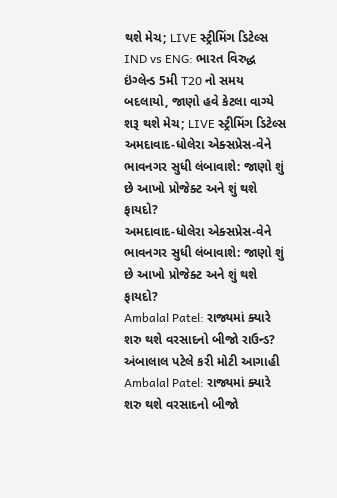થશે મેચ; LIVE સ્ટ્રીમિંગ ડિટેલ્સ
IND vs ENG: ભારત વિરુદ્ધ ઇંગ્લેન્ડ 5મી T20 નો સમય બદલાયો, જાણો હવે કેટલા વાગ્યે શરૂ થશે મેચ; LIVE સ્ટ્રીમિંગ ડિટેલ્સ
અમદાવાદ-ધોલેરા એક્સપ્રેસ-વેને ભાવનગર સુધી લંબાવાશે: જાણો શું છે આખો પ્રોજેક્ટ અને શું થશે ફાયદો?
અમદાવાદ-ધોલેરા એક્સપ્રેસ-વેને ભાવનગર સુધી લંબાવાશે: જાણો શું છે આખો પ્રોજેક્ટ અને શું થશે ફાયદો?
Ambalal Patel: રાજ્યમાં ક્યારે શરુ થશે વરસાદનો બીજો રાઉન્ડ? અંબાલાલ પટેલે કરી મોટી આગાહી
Ambalal Patel: રાજ્યમાં ક્યારે શરુ થશે વરસાદનો બીજો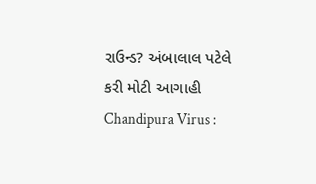રાઉન્ડ? અંબાલાલ પટેલે કરી મોટી આગાહી
Chandipura Virus :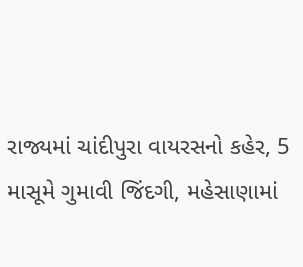રાજ્યમાં ચાંદીપુરા વાયરસનો કહેર, 5 માસૂમે ગુમાવી જિંદગી, મહેસાણામાં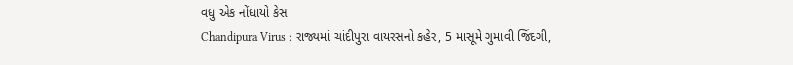વધુ એક નોંધાયો કેસ
Chandipura Virus : રાજ્યમાં ચાંદીપુરા વાયરસનો કહેર, 5 માસૂમે ગુમાવી જિંદગી,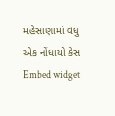મહેસાણામાં વધુ એક નોંધાયો કેસ
Embed widget